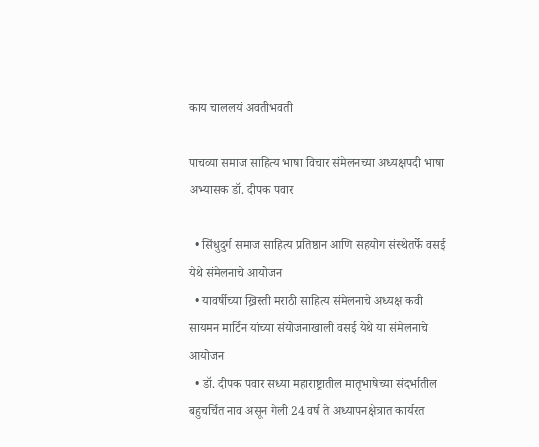काय चाललयं अवतीभवती

पाचव्या समाज साहित्य भाषा विचार संमेलनच्या अध्यक्षपदी भाषा अभ्यासक डॉ. दीपक पवार

  • सिंधुदुर्ग समाज साहित्य प्रतिष्ठान आणि सहयोग संस्थेतर्फे वसई येथे संमेलनाचे आयोजन
  • यावर्षीच्या ख्रिस्ती मराठी साहित्य संमेलनाचे अध्यक्ष कवी सायमन मार्टिन यांच्या संयोजनाखाली वसई येथे या संमेलनाचे आयोजन
  • डॉ. दीपक पवार सध्या महाराष्ट्रातील मातृभाषेच्या संदर्भातील बहुचर्चित नाव असून गेली 24 वर्ष ते अध्यापनक्षेत्रात कार्यरत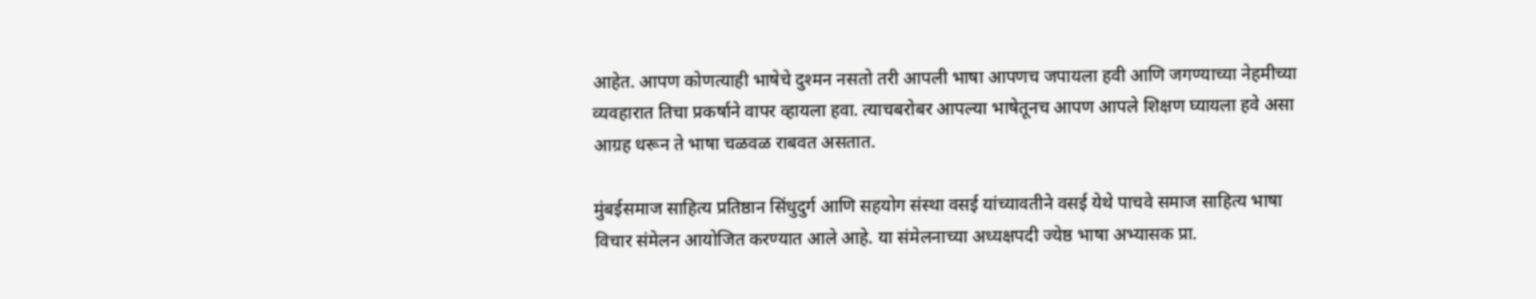आहेत. आपण कोणत्याही भाषेचे दुश्मन नसतो तरी आपली भाषा आपणच जपायला हवी आणि जगण्याच्या नेहमीच्या व्यवहारात तिचा प्रकर्षाने वापर व्हायला हवा. त्याचबरोबर आपल्या भाषेतूनच आपण आपले शिक्षण घ्यायला हवे असा आग्रह धरून ते भाषा चळवळ राबवत असतात.

मुंबईसमाज साहित्य प्रतिष्ठान सिंधुदुर्ग आणि सहयोग संस्था वसई यांच्यावतीने वसई येथे पाचवे समाज साहित्य भाषा विचार संमेलन आयोजित करण्यात आले आहे. या संमेलनाच्या अध्यक्षपदी ज्येष्ठ भाषा अभ्यासक प्रा.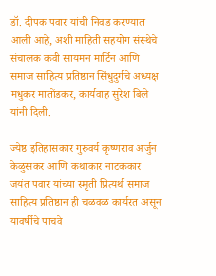डॉ. दीपक पवार यांची निवड करण्यात आली आहे, अशी माहिती सहयोग संस्थेचे संचालक कवी सायमन मार्टिन आणि समाज साहित्य प्रतिष्ठान सिंधुदुर्गचे अध्यक्ष मधुकर मातोंडकर, कार्यवाह सुरेश बिले यांनी दिली.

ज्येष्ठ इतिहासकार गुरुवर्य कृष्णराव अर्जुन केळुसकर आणि कथाकार नाटककार जयंत पवार यांच्या स्मृती प्रित्यर्थ समाज साहित्य प्रतिष्ठान ही चळवळ कार्यरत असून यावर्षीचे पाचवे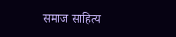समाज साहित्य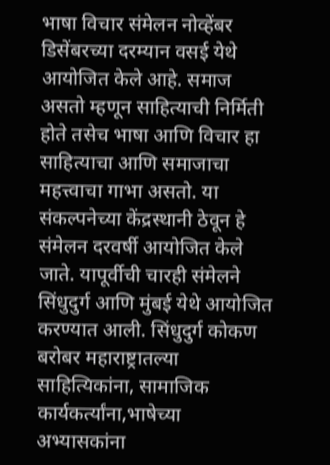भाषा विचार संमेलन नोव्हेंबर डिसेंबरच्या दरम्यान वसई येथे आयोजित केले आहे. समाज असतो म्हणून साहित्याची निर्मिती होते तसेच भाषा आणि विचार हा साहित्याचा आणि समाजाचा महत्त्वाचा गाभा असतो. या संकल्पनेच्या केंद्रस्थानी ठेवून हे संमेलन दरवर्षी आयोजित केले जाते. यापूर्वीची चारही संमेलने सिंधुदुर्ग आणि मुंबई येथे आयोजित करण्यात आली. सिंधुदुर्ग कोकण बरोबर महाराष्ट्रातल्या साहित्यिकांना, सामाजिक कार्यकर्त्यांना,भाषेच्या अभ्यासकांना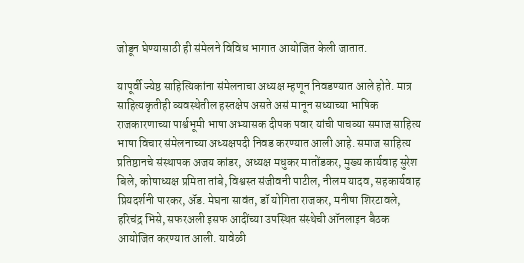जोडून घेण्यासाठी ही संमेलने विविध भागात आयोजित केली जातात.

यापूर्वी ज्येष्ठ साहित्यिकांना संमेलनाचा अध्यक्ष म्हणून निवडण्यात आले होते. मात्र साहित्यकृतीही व्यवस्थेतील हस्तक्षेप असते असं मानून सध्याच्या भाषिक राजकारणाच्या पार्श्वभूमी भाषा अभ्यासक दीपक पवार यांची पाचव्या समाज साहित्य भाषा विचार संमेलनाच्या अध्यक्षपदी निवड करण्यात आली आहे. समाज साहित्य प्रतिष्ठानचे संस्थापक अजय कांडर, अध्यक्ष मधुकर मातोंडकर, मुख्य कार्यवाह सुरेश बिले, कोषाध्यक्ष प्रमिता तांबे, विश्वस्त संजीवनी पाटील, नीलम यादव, सहकार्यवाह प्रियदर्शनी पारकर, ॲड. मेघना सावंत, डॉ योगिता राजकर, मनीषा शिरटावले, हरिचंद्र भिसे, सफरअली इसफ आदींच्या उपस्थित संस्थेची ऑनलाइन बैठक आयोजित करण्यात आली. यावेळी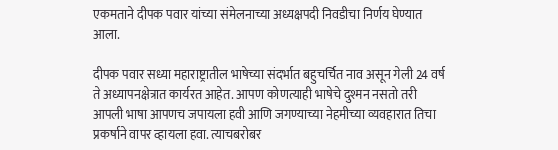एकमताने दीपक पवार यांच्या संमेलनाच्या अध्यक्षपदी निवडीचा निर्णय घेण्यात आला.

दीपक पवार सध्या महाराष्ट्रातील भाषेच्या संदर्भात बहुचर्चित नाव असून गेली 24 वर्ष ते अध्यापनक्षेत्रात कार्यरत आहेत. आपण कोणत्याही भाषेचे दुश्मन नसतो तरी आपली भाषा आपणच जपायला हवी आणि जगण्याच्या नेहमीच्या व्यवहारात तिचा प्रकर्षाने वापर व्हायला हवा. त्याचबरोबर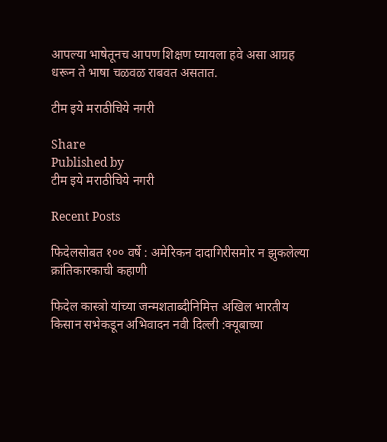आपल्या भाषेतूनच आपण शिक्षण घ्यायला हवे असा आग्रह धरून ते भाषा चळवळ राबवत असतात.

टीम इये मराठीचिये नगरी

Share
Published by
टीम इये मराठीचिये नगरी

Recent Posts

फिदेलसोबत १०० वर्षे : अमेरिकन दादागिरीसमोर न झुकलेल्या क्रांतिकारकाची कहाणी

फिदेल कास्त्रो यांच्या जन्मशताब्दीनिमित्त अखिल भारतीय किसान सभेकडून अभिवादन नवी दिल्ली :क्यूबाच्या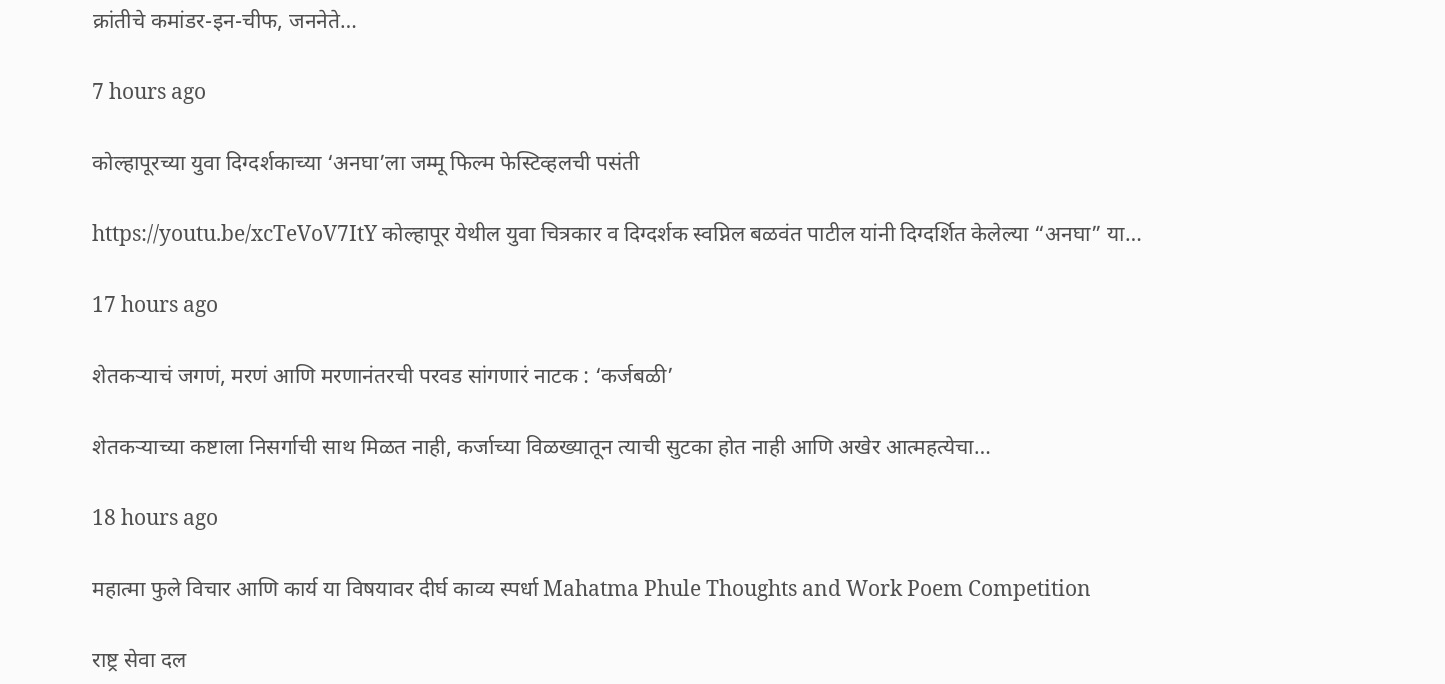क्रांतीचे कमांडर-इन-चीफ, जननेते…

7 hours ago

कोल्हापूरच्या युवा दिग्दर्शकाच्या ‘अनघा’ला जम्मू फिल्म फेस्टिव्हलची पसंती

https://youtu.be/xcTeVoV7ItY कोल्हापूर येथील युवा चित्रकार व दिग्दर्शक स्वप्निल बळवंत पाटील यांनी दिग्दर्शित केलेल्या “अनघा” या…

17 hours ago

शेतकऱ्याचं जगणं, मरणं आणि मरणानंतरची परवड सांगणारं नाटक : ‘कर्जबळी’

शेतकऱ्याच्या कष्टाला निसर्गाची साथ मिळत नाही, कर्जाच्या विळख्यातून त्याची सुटका होत नाही आणि अखेर आत्महत्येचा…

18 hours ago

महात्मा फुले विचार आणि कार्य या विषयावर दीर्घ काव्य स्पर्धा Mahatma Phule Thoughts and Work Poem Competition

राष्ट्र सेवा दल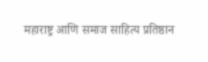महाराष्ट्र आणि समाज साहित्य प्रतिष्ठान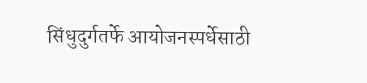सिंधुदुर्गतर्फे आयोजनस्पर्धेसाठी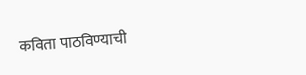कविता पाठविण्याची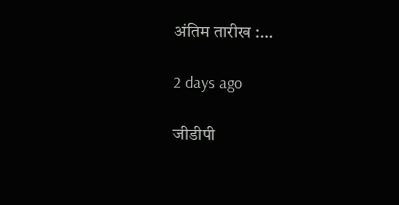अंतिम तारीख :…

2 days ago

जीडीपी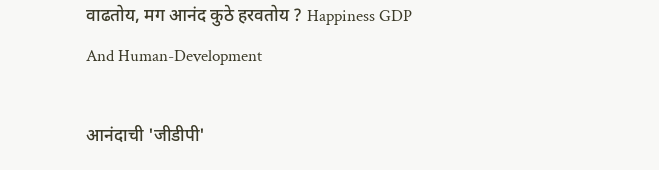वाढतोय, मग आनंद कुठे हरवतोय ? Happiness GDP And Human-Development

आनंदाची 'जीडीपी'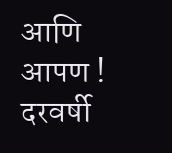आणि आपण ! दरवर्षी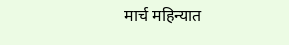मार्च महिन्यात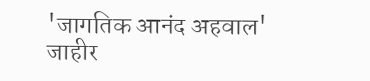'जागतिक आनंद अहवाल' जाहीर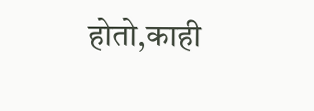होतो,काही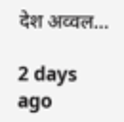देश अव्वल…

2 days ago